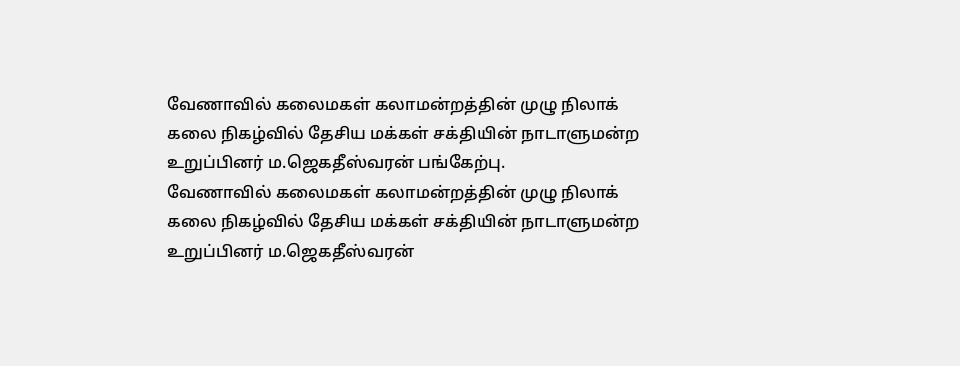வேணாவில் கலைமகள் கலாமன்றத்தின் முழு நிலாக் கலை நிகழ்வில் தேசிய மக்கள் சக்தியின் நாடாளுமன்ற உறுப்பினர் ம.ஜெகதீஸ்வரன் பங்கேற்பு.
வேணாவில் கலைமகள் கலாமன்றத்தின் முழு நிலாக் கலை நிகழ்வில் தேசிய மக்கள் சக்தியின் நாடாளுமன்ற உறுப்பினர் ம.ஜெகதீஸ்வரன்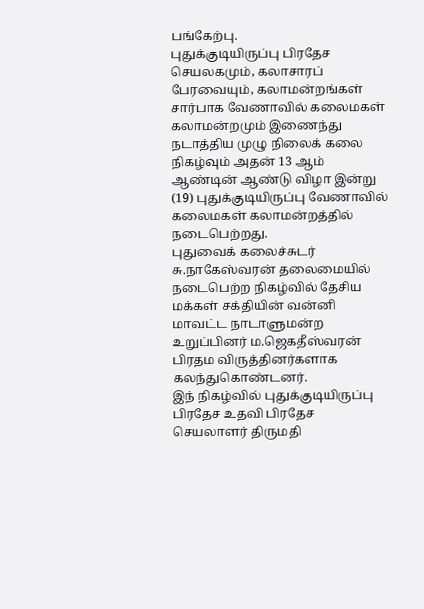பங்கேற்பு.
புதுக்குடியிருப்பு பிரதேச செயலகமும், கலாசாரப் பேரவையும், கலாமன்றங்கள் சார்பாக வேணாவில் கலைமகள் கலாமன்றமும் இணைந்து நடாத்திய முழு நிலைக் கலை நிகழ்வும் அதன் 13 ஆம் ஆண்டின் ஆண்டு விழா இன்று (19) புதுக்குடியிருப்பு வேணாவில் கலைமகள் கலாமன்றத்தில் நடைபெற்றது.
புதுவைக் கலைச்சுடர் சு.நாகேஸ்வரன் தலைமையில் நடைபெற்ற நிகழ்வில் தேசிய மக்கள் சக்தியின் வன்னி மாவட்ட நாடாளுமன்ற உறுப்பினர் ம.ஜெகதீஸ்வரன் பிரதம விருத்தினர்களாக கலந்துகொண்டனர்.
இந் நிகழ்வில் புதுக்குடியிருப்பு பிரதேச உதவி பிரதேச செயலாளர் திருமதி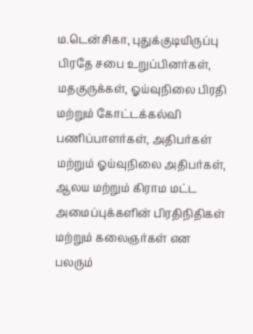ம.டென்சிகா, புதுக்குடியிருப்பு பிரதே சபை உறுப்பினர்கள், மதகுருக்கள், ஓய்வுநிலை பிரதி மற்றும் கோட்டக்கல்வி பணிப்பாளர்கள், அதிபர்கள் மற்றும் ஓய்வுநிலை அதிபர்கள், ஆலய மற்றும் கிராம மட்ட அமைப்புக்களின் பிரதிநிதிகள் மற்றும் கலைஞர்கள் என பலரும்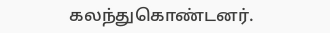கலந்துகொண்டனர்.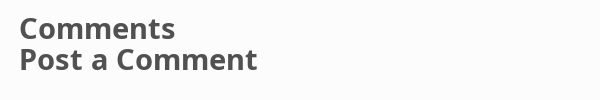Comments
Post a Comment